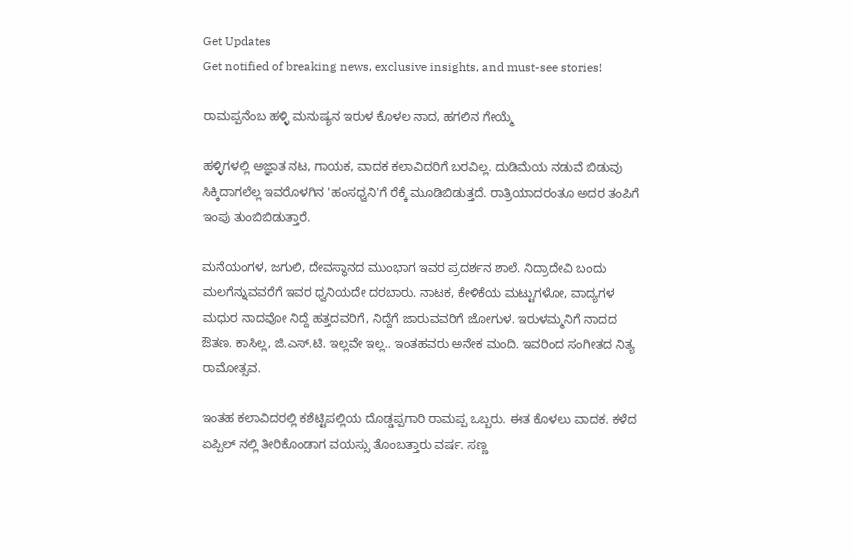Get Updates
Get notified of breaking news, exclusive insights, and must-see stories!

ರಾಮಪ್ಪನೆಂಬ ಹಳ್ಳಿ ಮನುಷ್ಯನ ಇರುಳ ಕೊಳಲ ನಾದ, ಹಗಲಿನ ಗೇಯ್ಮೆ

ಹಳ್ಳಿಗಳಲ್ಲಿ ಅಜ್ಞಾತ ನಟ, ಗಾಯಕ, ವಾದಕ ಕಲಾವಿದರಿಗೆ ಬರವಿಲ್ಲ. ದುಡಿಮೆಯ ನಡುವೆ ಬಿಡುವು ಸಿಕ್ಕಿದಾಗಲೆಲ್ಲ ಇವರೊಳಗಿನ 'ಹಂಸಧ್ವನಿ'ಗೆ ರೆಕ್ಕೆ ಮೂಡಿಬಿಡುತ್ತದೆ. ರಾತ್ರಿಯಾದರಂತೂ ಅದರ ತಂಪಿಗೆ ಇಂಪು ತುಂಬಿಬಿಡುತ್ತಾರೆ.

ಮನೆಯಂಗಳ, ಜಗುಲಿ, ದೇವಸ್ಥಾನದ ಮುಂಭಾಗ ಇವರ ಪ್ರದರ್ಶನ ಶಾಲೆ. ನಿದ್ರಾದೇವಿ ಬಂದು ಮಲಗೆನ್ನುವವರೆಗೆ ಇವರ ಧ್ವನಿಯದೇ ದರಬಾರು. ನಾಟಕ, ಕೇಳಿಕೆಯ ಮಟ್ಟುಗಳೋ, ವಾದ್ಯಗಳ ಮಧುರ ನಾದವೋ ನಿದ್ದೆ ಹತ್ತದವರಿಗೆ, ನಿದ್ದೆಗೆ ಜಾರುವವರಿಗೆ ಜೋಗುಳ. ಇರುಳಮ್ಮನಿಗೆ ನಾದದ ಔತಣ. ಕಾಸಿಲ್ಲ, ಜಿ.ಎಸ್.ಟಿ. ಇಲ್ಲವೇ ಇಲ್ಲ.. ಇಂತಹವರು ಅನೇಕ ಮಂದಿ. ಇವರಿಂದ ಸಂಗೀತದ ನಿತ್ಯ ರಾಮೋತ್ಸವ.

ಇಂತಹ ಕಲಾವಿದರಲ್ಲಿ ಕಶೆಟ್ಟಿಪಲ್ಲಿಯ ದೊಡ್ಡಪ್ಪಗಾರಿ ರಾಮಪ್ಪ ಒಬ್ಬರು. ಈತ ಕೊಳಲು ವಾದಕ. ಕಳೆದ ಏಪ್ಪಿಲ್ ನಲ್ಲಿ ತೀರಿಕೊಂಡಾಗ ವಯಸ್ಸು ತೊಂಬತ್ತಾರು ವರ್ಷ. ಸಣ್ಣ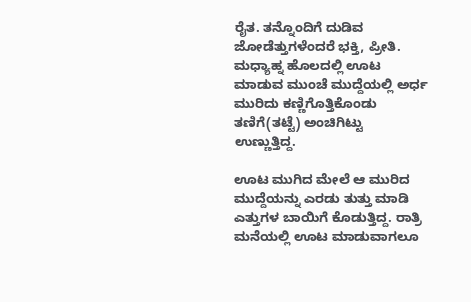ರೈತ. ತನ್ನೊಂದಿಗೆ ದುಡಿವ ಜೋಡೆತ್ತುಗಳೆಂದರೆ ಭಕ್ತಿ, ಪ್ರೀತಿ. ಮಧ್ಯಾಹ್ನ ಹೊಲದಲ್ಲಿ ಊಟ ಮಾಡುವ ಮುಂಚೆ ಮುದ್ದೆಯಲ್ಲಿ ಅರ್ಧ ಮುರಿದು ಕಣ್ಣಿಗೊತ್ತಿಕೊಂಡು ತಣಿಗೆ(ತಟ್ಟೆ) ಅಂಚಿಗಿಟ್ಟು ಉಣ್ಣುತ್ತಿದ್ದ.

ಊಟ ಮುಗಿದ ಮೇಲೆ ಆ ಮುರಿದ ಮುದ್ದೆಯನ್ನು ಎರಡು ತುತ್ತು ಮಾಡಿ ಎತ್ತುಗಳ ಬಾಯಿಗೆ ಕೊಡುತ್ತಿದ್ದ. ರಾತ್ರಿ ಮನೆಯಲ್ಲಿ ಊಟ ಮಾಡುವಾಗಲೂ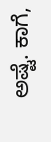ಅಷ್ಟೆ. ಕಾಗೆ,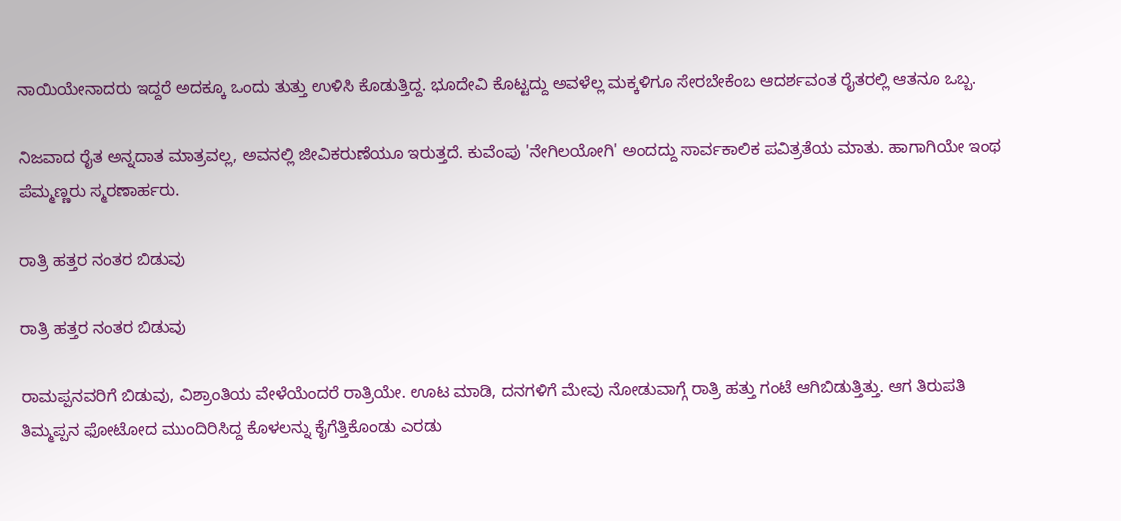ನಾಯಿಯೇನಾದರು ಇದ್ದರೆ ಅದಕ್ಕೂ ಒಂದು ತುತ್ತು ಉಳಿಸಿ ಕೊಡುತ್ತಿದ್ದ. ಭೂದೇವಿ ಕೊಟ್ಟದ್ದು ಅವಳೆಲ್ಲ ಮಕ್ಕಳಿಗೂ ಸೇರಬೇಕೆಂಬ ಆದರ್ಶವಂತ ರೈತರಲ್ಲಿ ಆತನೂ ಒಬ್ಬ.

ನಿಜವಾದ ರೈತ ಅನ್ನದಾತ ಮಾತ್ರವಲ್ಲ, ಅವನಲ್ಲಿ ಜೀವಿಕರುಣೆಯೂ ಇರುತ್ತದೆ. ಕುವೆಂಪು 'ನೇಗಿಲಯೋಗಿ' ಅಂದದ್ದು ಸಾರ್ವಕಾಲಿಕ ಪವಿತ್ರತೆಯ ಮಾತು. ಹಾಗಾಗಿಯೇ ಇಂಥ ಪೆಮ್ಮಣ್ಣರು ಸ್ಮರಣಾರ್ಹರು.

ರಾತ್ರಿ ಹತ್ತರ ನಂತರ ಬಿಡುವು

ರಾತ್ರಿ ಹತ್ತರ ನಂತರ ಬಿಡುವು

ರಾಮಪ್ಪನವರಿಗೆ ಬಿಡುವು, ವಿಶ್ರಾಂತಿಯ ವೇಳೆಯೆಂದರೆ ರಾತ್ರಿಯೇ. ಊಟ ಮಾಡಿ, ದನಗಳಿಗೆ ಮೇವು ನೋಡುವಾಗ್ಗೆ ರಾತ್ರಿ ಹತ್ತು ಗಂಟೆ ಆಗಿಬಿಡುತ್ತಿತ್ತು. ಆಗ ತಿರುಪತಿ ತಿಮ್ಮಪ್ಪನ ಫೋಟೋದ ಮುಂದಿರಿಸಿದ್ದ ಕೊಳಲನ್ನು ಕೈಗೆತ್ತಿಕೊಂಡು ಎರಡು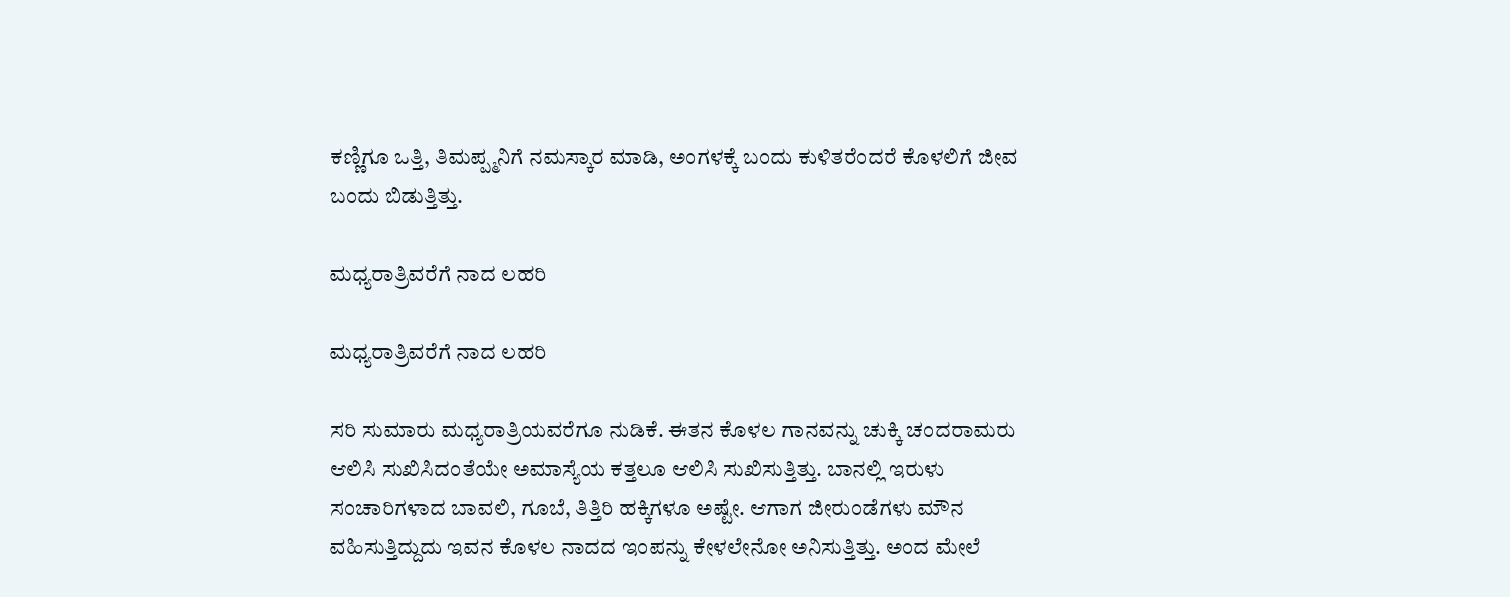ಕಣ್ಣಿಗೂ ಒತ್ತಿ, ತಿಮಪ್ಪ್ಮನಿಗೆ ನಮಸ್ಕಾರ ಮಾಡಿ, ಅಂಗಳಕ್ಕೆ ಬಂದು ಕುಳಿತರೆಂದರೆ ಕೊಳಲಿಗೆ ಜೀವ ಬಂದು ಬಿಡುತ್ತಿತ್ತು.

ಮಧ್ಯರಾತ್ರಿವರೆಗೆ ನಾದ ಲಹರಿ

ಮಧ್ಯರಾತ್ರಿವರೆಗೆ ನಾದ ಲಹರಿ

ಸರಿ ಸುಮಾರು ಮಧ್ಯರಾತ್ರಿಯವರೆಗೂ ನುಡಿಕೆ. ಈತನ ಕೊಳಲ ಗಾನವನ್ನು ಚುಕ್ಕಿ ಚಂದರಾಮರು ಆಲಿಸಿ ಸುಖಿಸಿದಂತೆಯೇ ಅಮಾಸ್ಯೆಯ ಕತ್ತಲೂ ಆಲಿಸಿ ಸುಖಿಸುತ್ತಿತ್ತು. ಬಾನಲ್ಲಿ ಇರುಳು ಸಂಚಾರಿಗಳಾದ ಬಾವಲಿ, ಗೂಬೆ, ತಿತ್ತಿರಿ ಹಕ್ಕಿಗಳೂ ಅಷ್ಟೇ. ಆಗಾಗ ಜೀರುಂಡೆಗಳು ಮೌನ ವಹಿಸುತ್ತಿದ್ದುದು ಇವನ ಕೊಳಲ ನಾದದ ಇಂಪನ್ನು ಕೇಳಲೇನೋ ಅನಿಸುತ್ತಿತ್ತು. ಅಂದ ಮೇಲೆ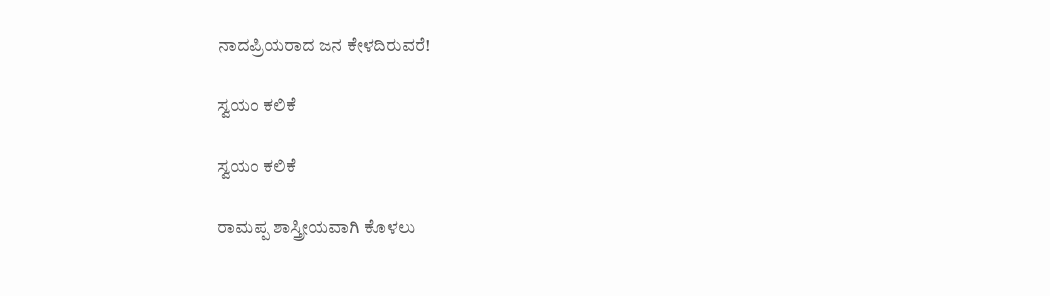ನಾದಪ್ರಿಯರಾದ ಜನ ಕೇಳದಿರುವರೆ!

ಸ್ವಯಂ ಕಲಿಕೆ

ಸ್ವಯಂ ಕಲಿಕೆ

ರಾಮಪ್ಪ ಶಾಸ್ತ್ರೀಯವಾಗಿ ಕೊಳಲು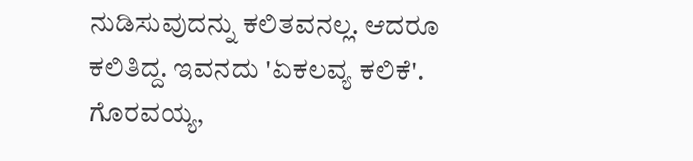ನುಡಿಸುವುದನ್ನು ಕಲಿತವನಲ್ಲ. ಆದರೂ ಕಲಿತಿದ್ದ. ಇವನದು 'ಏಕಲವ್ಯ ಕಲಿಕೆ'. ಗೊರವಯ್ಯ,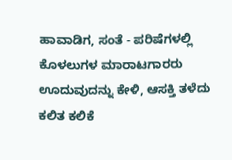ಹಾವಾಡಿಗ, ಸಂತೆ - ಪರಿಷೆಗಳಲ್ಲಿ ಕೊಳಲುಗಳ ಮಾರಾಟಗಾರರು ಊದುವುದನ್ನು ಕೇಳಿ, ಆಸಕ್ತಿ ತಳೆದು ಕಲಿತ ಕಲಿಕೆ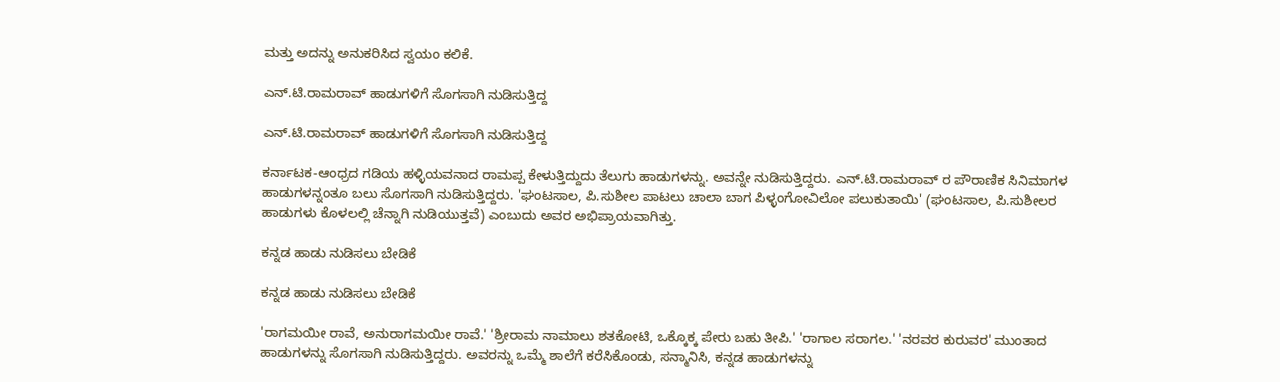ಮತ್ತು ಅದನ್ನು ಅನುಕರಿಸಿದ ಸ್ವಯಂ ಕಲಿಕೆ.

ಎನ್.ಟಿ.ರಾಮರಾವ್ ಹಾಡುಗಳಿಗೆ ಸೊಗಸಾಗಿ ನುಡಿಸುತ್ತಿದ್ದ

ಎನ್.ಟಿ.ರಾಮರಾವ್ ಹಾಡುಗಳಿಗೆ ಸೊಗಸಾಗಿ ನುಡಿಸುತ್ತಿದ್ದ

ಕರ್ನಾಟಕ-ಆಂಧ್ರದ ಗಡಿಯ ಹಳ್ಳಿಯವನಾದ ರಾಮಪ್ಪ ಕೇಳುತ್ತಿದ್ದುದು ತೆಲುಗು ಹಾಡುಗಳನ್ನು. ಅವನ್ನೇ ನುಡಿಸುತ್ತಿದ್ದರು. ಎನ್.ಟಿ.ರಾಮರಾವ್ ರ ಪೌರಾಣಿಕ ಸಿನಿಮಾಗಳ ಹಾಡುಗಳನ್ನಂತೂ ಬಲು ಸೊಗಸಾಗಿ ನುಡಿಸುತ್ತಿದ್ದರು. 'ಘಂಟಸಾಲ, ಪಿ.ಸುಶೀಲ ಪಾಟಲು ಚಾಲಾ ಬಾಗ ಪಿಳ್ಳಂಗೋವಿಲೋ ಪಲುಕುತಾಯಿ' (ಘಂಟಸಾಲ, ಪಿ.ಸುಶೀಲರ ಹಾಡುಗಳು ಕೊಳಲಲ್ಲಿ ಚೆನ್ನಾಗಿ ನುಡಿಯುತ್ತವೆ) ಎಂಬುದು ಅವರ ಅಭಿಪ್ರಾಯವಾಗಿತ್ತು.

ಕನ್ನಡ ಹಾಡು ನುಡಿಸಲು ಬೇಡಿಕೆ

ಕನ್ನಡ ಹಾಡು ನುಡಿಸಲು ಬೇಡಿಕೆ

'ರಾಗಮಯೀ ರಾವೆ, ಅನುರಾಗಮಯೀ ರಾವೆ.' 'ಶ್ರೀರಾಮ ನಾಮಾಲು ಶತಕೋಟಿ, ಒಕ್ಕೊಕ್ಕ ಪೇರು ಬಹು ತೀಪಿ.' 'ರಾಗಾಲ ಸರಾಗಲ.' 'ನರವರ ಕುರುವರ' ಮುಂತಾದ ಹಾಡುಗಳನ್ನು ಸೊಗಸಾಗಿ ನುಡಿಸುತ್ತಿದ್ದರು. ಅವರನ್ನು ಒಮ್ಮೆ ಶಾಲೆಗೆ ಕರೆಸಿಕೊಂಡು, ಸನ್ಮಾನಿಸಿ, ಕನ್ನಡ ಹಾಡುಗಳನ್ನು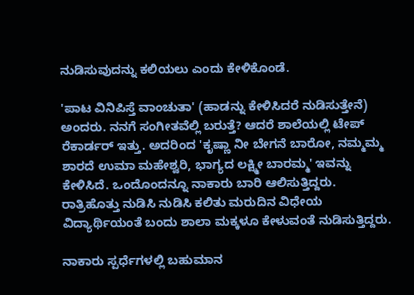ನುಡಿಸುವುದನ್ನು ಕಲಿಯಲು ಎಂದು ಕೇಳಿಕೊಂಡೆ.

'ಪಾಟ ವಿನಿಪಿಸ್ತೆ ವಾಂಚುತಾ' (ಹಾಡನ್ನು ಕೇಳಿಸಿದರೆ ನುಡಿಸುತ್ತೇನೆ) ಅಂದರು. ನನಗೆ ಸಂಗೀತವೆಲ್ಲಿ ಬರುತ್ತೆ? ಆದರೆ ಶಾಲೆಯಲ್ಲಿ ಟೇಪ್ ರೆಕಾರ್ಡರ್ ಇತ್ತು. ಅದರಿಂದ 'ಕೃಷ್ಣಾ ನೀ ಬೇಗನೆ ಬಾರೋ, ನಮ್ಮಮ್ಮ ಶಾರದೆ ಉಮಾ ಮಹೇಶ್ವರಿ, ಭಾಗ್ಯದ ಲಕ್ಷ್ಮೀ ಬಾರಮ್ಮ' ಇವನ್ನು ಕೇಳಿಸಿದೆ. ಒಂದೊಂದನ್ನೂ ನಾಕಾರು ಬಾರಿ ಆಲಿಸುತ್ತಿದ್ದರು. ರಾತ್ರಿಹೊತ್ತು ನುಡಿಸಿ ನುಡಿಸಿ ಕಲಿತು ಮರುದಿನ ವಿಧೇಯ ವಿದ್ಯಾರ್ಥಿಯಂತೆ ಬಂದು ಶಾಲಾ ಮಕ್ಕಳೂ ಕೇಳುವಂತೆ ನುಡಿಸುತ್ತಿದ್ದರು.

ನಾಕಾರು ಸ್ಪರ್ಧೆಗಳಲ್ಲಿ ಬಹುಮಾನ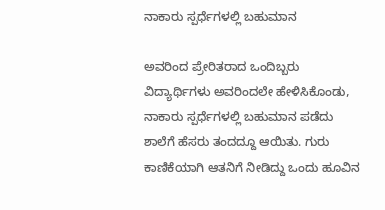ನಾಕಾರು ಸ್ಪರ್ಧೆಗಳಲ್ಲಿ ಬಹುಮಾನ

ಅವರಿಂದ ಪ್ರೇರಿತರಾದ ಒಂದಿಬ್ಬರು ವಿದ್ಯಾರ್ಥಿಗಳು ಅವರಿಂದಲೇ ಹೇಳಿಸಿಕೊಂಡು, ನಾಕಾರು ಸ್ಪರ್ಧೆಗಳಲ್ಲಿ ಬಹುಮಾನ ಪಡೆದು ಶಾಲೆಗೆ ಹೆಸರು ತಂದದ್ದೂ ಆಯಿತು. ಗುರು ಕಾಣಿಕೆಯಾಗಿ ಆತನಿಗೆ ನೀಡಿದ್ದು ಒಂದು ಹೂವಿನ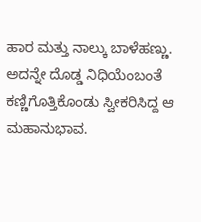ಹಾರ ಮತ್ತು ನಾಲ್ಕು ಬಾಳೆಹಣ್ಣು. ಅದನ್ನೇ ದೊಡ್ಡ ನಿಧಿಯೆಂಬಂತೆ ಕಣ್ಣಿಗೊತ್ತಿಕೊಂಡು ಸ್ವೀಕರಿಸಿದ್ದ ಆ ಮಹಾನುಭಾವ.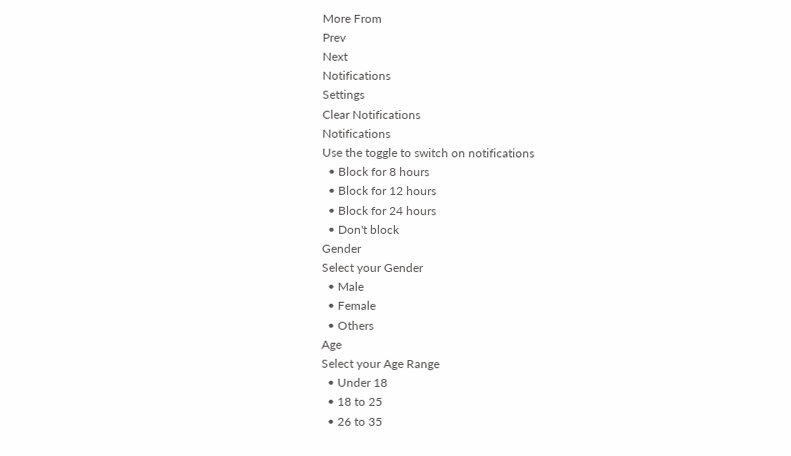More From
Prev
Next
Notifications
Settings
Clear Notifications
Notifications
Use the toggle to switch on notifications
  • Block for 8 hours
  • Block for 12 hours
  • Block for 24 hours
  • Don't block
Gender
Select your Gender
  • Male
  • Female
  • Others
Age
Select your Age Range
  • Under 18
  • 18 to 25
  • 26 to 35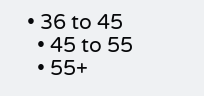• 36 to 45
  • 45 to 55
  • 55+